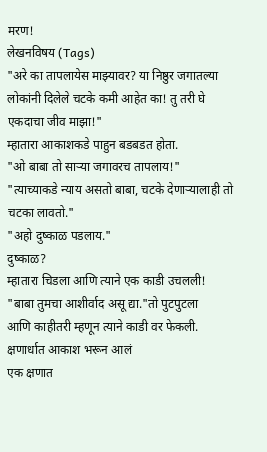मरण!
लेखनविषय (Tags)
"अरे का तापलायेस माझ्यावर? या निष्ठुर जगातल्या लोकांनी दिलेले चटके कमी आहेत का! तु तरी घे एकदाचा जीव माझा!"
म्हातारा आकाशकडे पाहुन बडबडत होता.
"ओ बाबा तो साऱ्या जगावरच तापलाय!"
"त्याच्याकडे न्याय असतो बाबा, चटके देणाऱ्यालाही तो चटका लावतो."
"अहो दुष्काळ पडलाय."
दुष्काळ?
म्हातारा चिडला आणि त्याने एक काडी उचलली!
"बाबा तुमचा आशीर्वाद असू द्या."तो पुटपुटला
आणि काहीतरी म्हणून त्याने काडी वर फेकली.
क्षणार्धात आकाश भरून आलं
एक क्षणात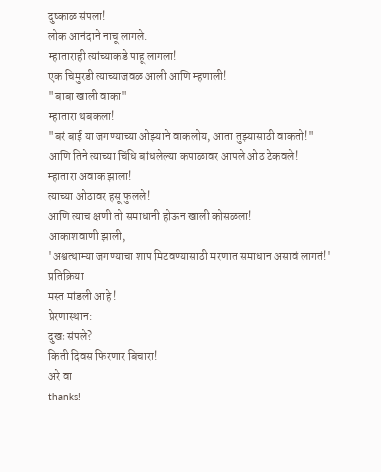दुष्काळ संपला!
लोक आनंदाने नाचू लागले.
म्हाताराही त्यांच्याकडे पाहू लागला!
एक चिमुरडी त्याच्याजवळ आली आणि म्हणाली!
"बाबा खाली वाका"
म्हातारा थबकला!
"बरं बाई या जगण्याच्या ओझ्याने वाकलोय, आता तुझ्यासाठी वाकतो!"
आणि तिने त्याच्या चिंधि बांधलेल्या कपाळावर आपले ओठ टेकवले!
म्हातारा अवाक झाला!
त्याच्या ओठावर हसू फुलले!
आणि त्याच क्षणी तो समाधानी होऊन खाली कोसळला!
आकाशवाणी झाली,
'अश्वत्थाम्या जगण्याचा शाप मिटवण्यासाठी मरणात समाधान असावं लागतं!'
प्रतिक्रिया
मस्त मांडली आहे !
प्रेरणास्थान:
दुखः संपले?
किती दिवस फिरणार बिचारा!
अरे वा
thanks!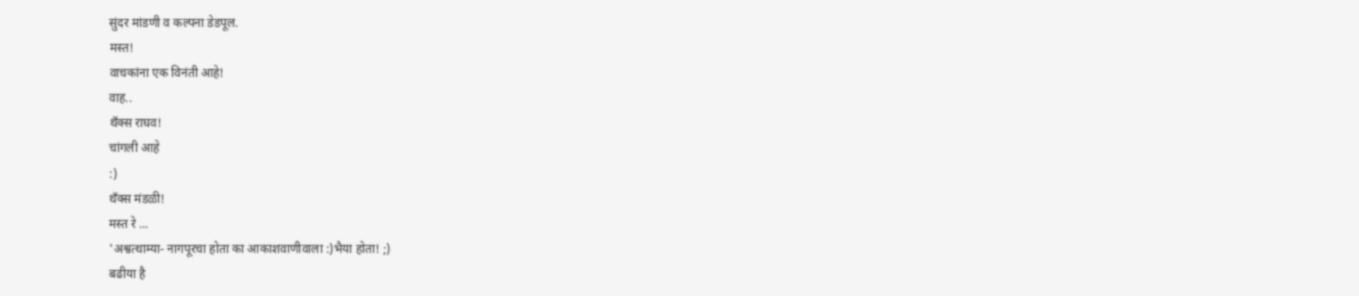सुंदर मांडणी व कल्पना डेडपूल.
मस्त!
वाचकांना एक विनंती आहे!
वाह..
थँक्स राघव!
चांगली आहे
:)
थँक्स मंडळी!
मस्त रे ...
'अश्वत्थाम्या- नागपूरचा होता का आकाशवाणीवाला :)भैया होता! ;)
बढीया है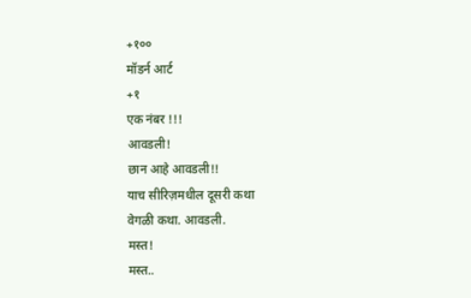+१००
मॉडर्न आर्ट
+१
एक नंबर !!!
आवडली!
छान आहे आवडली!!
याच सीरिज़मधील दूसरी कथा
वेगळी कथा. आवडली.
मस्त!
मस्त..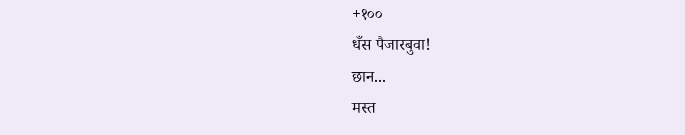+१००
धँस पैजारबुवा!
छान...
मस्त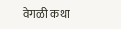वेगळी कथा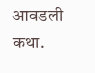आवडली कथा.